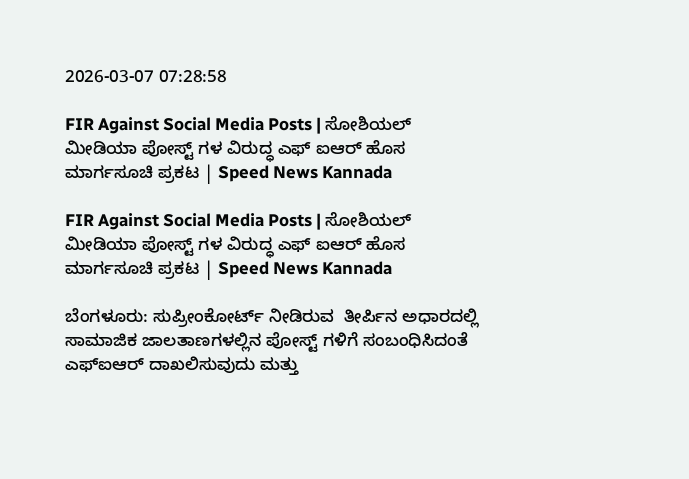2026-03-07 07:28:58

FIR Against Social Media Posts | ಸೋಶಿಯಲ್‌ ಮೀಡಿಯಾ ಪೋಸ್ಟ್‌ ಗಳ ವಿರುದ್ಧ ಎಫ್‌ ಐಆರ್ ಹೊಸ ಮಾರ್ಗಸೂಚಿ ಪ್ರಕಟ | Speed News Kannada

FIR Against Social Media Posts | ಸೋಶಿಯಲ್‌ ಮೀಡಿಯಾ ಪೋಸ್ಟ್‌ ಗಳ ವಿರುದ್ಧ ಎಫ್‌ ಐಆರ್ ಹೊಸ ಮಾರ್ಗಸೂಚಿ ಪ್ರಕಟ | Speed News Kannada

ಬೆಂಗಳೂರು: ಸುಪ್ರೀಂಕೋರ್ಟ್ ನೀಡಿರುವ  ತೀರ್ಪಿನ ಅಧಾರದಲ್ಲಿ ಸಾಮಾಜಿಕ ಜಾಲತಾಣಗಳಲ್ಲಿನ ಪೋಸ್ಟ್‌ ಗಳಿಗೆ ಸಂಬಂಧಿಸಿದಂತೆ ಎಫ್‌ಐಆರ್ ದಾಖಲಿಸುವುದು ಮತ್ತು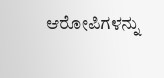ಆರೋಪಿಗಳನ್ನು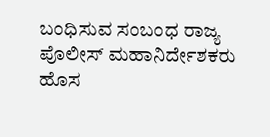ಬಂಧಿಸುವ ಸಂಬಂಧ ರಾಜ್ಯ ಪೊಲೀಸ್ ಮಹಾನಿರ್ದೇಶಕರು ಹೊಸ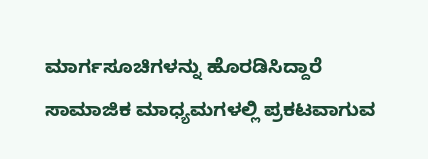ಮಾರ್ಗಸೂಚಿಗಳನ್ನು ಹೊರಡಿಸಿದ್ದಾರೆ
ಸಾಮಾಜಿಕ ಮಾಧ್ಯಮಗಳಲ್ಲಿ ಪ್ರಕಟವಾಗುವ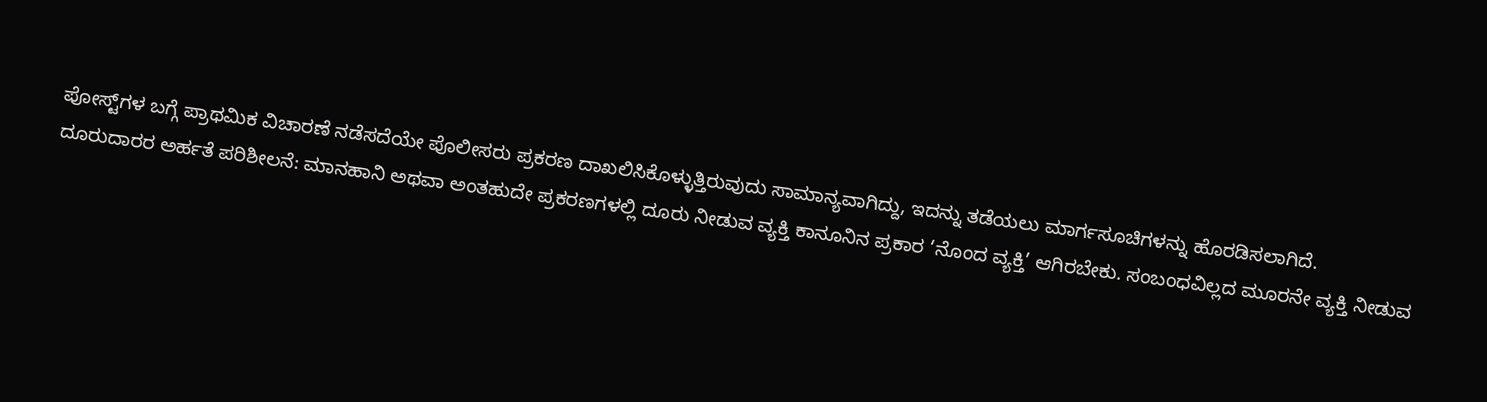ಪೋಸ್ಟ್‌ಗಳ ಬಗ್ಗೆ ಪ್ರಾಥಮಿಕ ವಿಚಾರಣೆ ನಡೆಸದೆಯೇ ಪೊಲೀಸರು ಪ್ರಕರಣ ದಾಖಲಿಸಿಕೊಳ್ಳುತ್ತಿರುವುದು ಸಾಮಾನ್ಯವಾಗಿದ್ದು, ಇದನ್ನು ತಡೆಯಲು ಮಾರ್ಗಸೂಚಿಗಳನ್ನು ಹೊರಡಿಸಲಾಗಿದೆ.
ದೂರುದಾರರ ಅರ್ಹತೆ ಪರಿಶೀಲನೆ: ಮಾನಹಾನಿ ಅಥವಾ ಅಂತಹುದೇ ಪ್ರಕರಣಗಳಲ್ಲಿ ದೂರು ನೀಡುವ ವ್ಯಕ್ತಿ ಕಾನೂನಿನ ಪ್ರಕಾರ ‘ನೊಂದ ವ್ಯಕ್ತಿ’ ಆಗಿರಬೇಕು. ಸಂಬಂಧವಿಲ್ಲದ ಮೂರನೇ ವ್ಯಕ್ತಿ ನೀಡುವ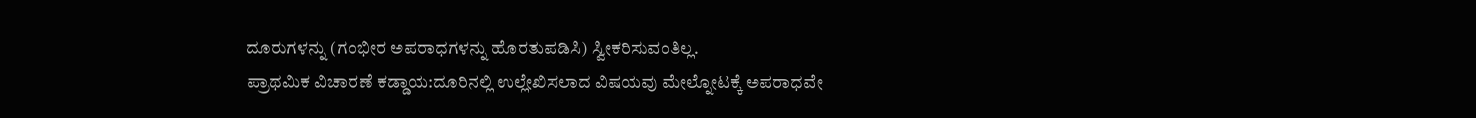ದೂರುಗಳನ್ನು (ಗಂಭೀರ ಅಪರಾಧಗಳನ್ನು ಹೊರತುಪಡಿಸಿ) ಸ್ವೀಕರಿಸುವಂತಿಲ್ಲ.
ಪ್ರಾಥಮಿಕ ವಿಚಾರಣೆ ಕಡ್ಡಾಯ:ದೂರಿನಲ್ಲಿ ಉಲ್ಲೇಖಿಸಲಾದ ವಿಷಯವು ಮೇಲ್ನೋಟಕ್ಕೆ ಅಪರಾಧವೇ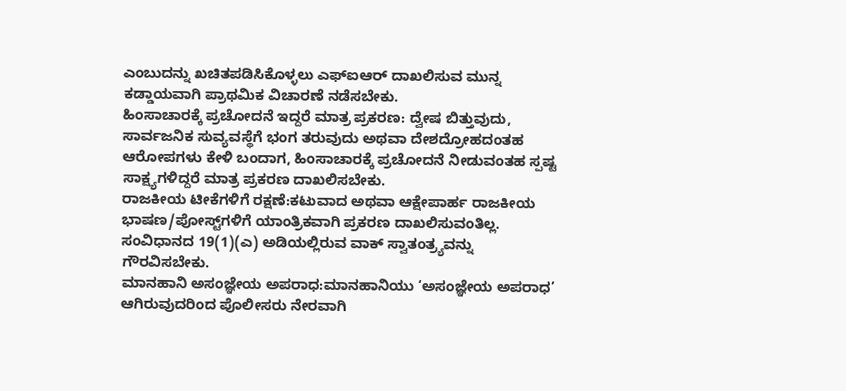ಎಂಬುದನ್ನು ಖಚಿತಪಡಿಸಿಕೊಳ್ಳಲು ಎಫ್‌ಐಆರ್ ದಾಖಲಿಸುವ ಮುನ್ನ ಕಡ್ಡಾಯವಾಗಿ ಪ್ರಾಥಮಿಕ ವಿಚಾರಣೆ ನಡೆಸಬೇಕು.
ಹಿಂಸಾಚಾರಕ್ಕೆ ಪ್ರಚೋದನೆ ಇದ್ದರೆ ಮಾತ್ರ ಪ್ರಕರಣ: ದ್ವೇಷ ಬಿತ್ತುವುದು, ಸಾರ್ವಜನಿಕ ಸುವ್ಯವಸ್ಥೆಗೆ ಭಂಗ ತರುವುದು ಅಥವಾ ದೇಶದ್ರೋಹದಂತಹ ಆರೋಪಗಳು ಕೇಳಿ ಬಂದಾಗ, ಹಿಂಸಾಚಾರಕ್ಕೆ ಪ್ರಚೋದನೆ ನೀಡುವಂತಹ ಸ್ಪಷ್ಟ ಸಾಕ್ಷ್ಯಗಳಿದ್ದರೆ ಮಾತ್ರ ಪ್ರಕರಣ ದಾಖಲಿಸಬೇಕು.
ರಾಜಕೀಯ ಟೀಕೆಗಳಿಗೆ ರಕ್ಷಣೆ:ಕಟುವಾದ ಅಥವಾ ಆಕ್ಷೇಪಾರ್ಹ ರಾಜಕೀಯ ಭಾಷಣ/ಪೋಸ್ಟ್‌ಗಳಿಗೆ ಯಾಂತ್ರಿಕವಾಗಿ ಪ್ರಕರಣ ದಾಖಲಿಸುವಂತಿಲ್ಲ. ಸಂವಿಧಾನದ 19(1)(ಎ) ಅಡಿಯಲ್ಲಿರುವ ವಾಕ್ ಸ್ವಾತಂತ್ರ್ಯವನ್ನು ಗೌರವಿಸಬೇಕು.
ಮಾನಹಾನಿ ಅಸಂಜ್ಞೇಯ ಅಪರಾಧ:ಮಾನಹಾನಿಯು ‘ಅಸಂಜ್ಞೇಯ ಅಪರಾಧ’ ಆಗಿರುವುದರಿಂದ ಪೊಲೀಸರು ನೇರವಾಗಿ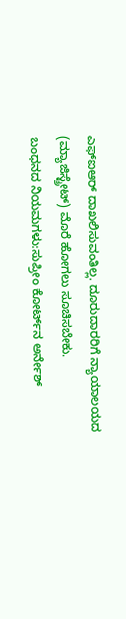ಎಫ್‌ಐಆರ್ ದಾಖಲಿಸುವಂತಿಲ್ಲ. ದೂರುದಾರರಿಗೆ ನ್ಯಾಯಾಲಯದ (ಮ್ಯಾಜಿಸ್ಟ್ರೇಟ್) ಮೊರೆ ಹೋಗಲು ಸೂಚಿಸಬೇಕು.
ಬಂಧನದ ನಿಯಮಗಳು:ಸುಪ್ರೀಂ ಕೋರ್ಟ್‌ನ ಅರ್ನೇಶ್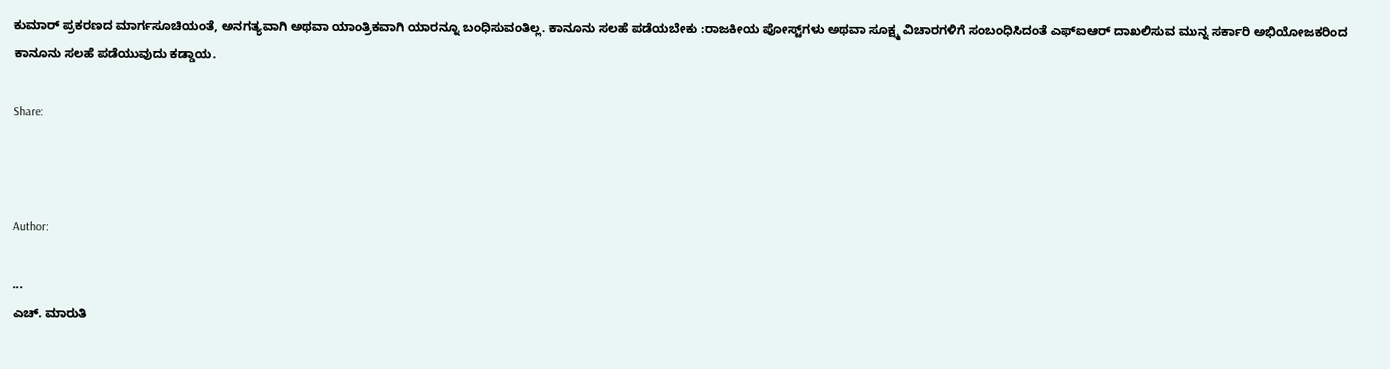ಕುಮಾರ್ ಪ್ರಕರಣದ ಮಾರ್ಗಸೂಚಿಯಂತೆ, ಅನಗತ್ಯವಾಗಿ ಅಥವಾ ಯಾಂತ್ರಿಕವಾಗಿ ಯಾರನ್ನೂ ಬಂಧಿಸುವಂತಿಲ್ಲ. ಕಾನೂನು ಸಲಹೆ ಪಡೆಯಬೇಕು :ರಾಜಕೀಯ ಪೋಸ್ಟ್‌ಗಳು ಅಥವಾ ಸೂಕ್ಷ್ಮ ವಿಚಾರಗಳಿಗೆ ಸಂಬಂಧಿಸಿದಂತೆ ಎಫ್‌ಐಆರ್ ದಾಖಲಿಸುವ ಮುನ್ನ ಸರ್ಕಾರಿ ಅಭಿಯೋಜಕರಿಂದ ಕಾನೂನು ಸಲಹೆ ಪಡೆಯುವುದು ಕಡ್ಡಾಯ.

Share:



Author:

...
ಎಚ್‌. ಮಾರುತಿ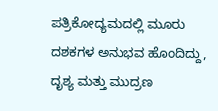ಪತ್ರಿಕೋದ್ಯಮದಲ್ಲಿ ಮೂರು ದಶಕಗಳ ಅನುಭವ ಹೊಂದಿದ್ದು, ದೃಶ್ಯ ಮತ್ತು ಮುದ್ರಣ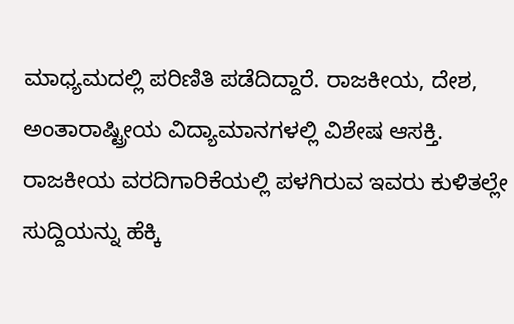ಮಾಧ್ಯಮದಲ್ಲಿ ಪರಿಣಿತಿ ಪಡೆದಿದ್ದಾರೆ. ರಾಜಕೀಯ, ದೇಶ, ಅಂತಾರಾಷ್ಟ್ರೀಯ ವಿದ್ಯಾಮಾನಗಳಲ್ಲಿ ವಿಶೇಷ ಆಸಕ್ತಿ. ರಾಜಕೀಯ ವರದಿಗಾರಿಕೆಯಲ್ಲಿ ಪಳಗಿರುವ ಇವರು ಕುಳಿತಲ್ಲೇ ಸುದ್ದಿಯನ್ನು ಹೆಕ್ಕಿ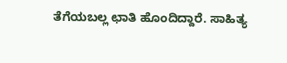ತೆಗೆಯಬಲ್ಲ ಛಾತಿ ಹೊಂದಿದ್ದಾರೆ. ಸಾಹಿತ್ಯ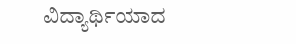ವಿದ್ಯಾರ್ಥಿಯಾದ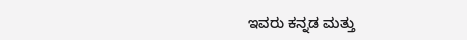ಇವರು ಕನ್ನಡ ಮತ್ತು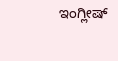ಇಂಗ್ಲೀಷ್‌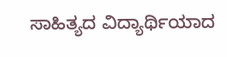ಸಾಹಿತ್ಯದ ವಿದ್ಯಾರ್ಥಿಯಾದ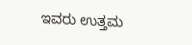ಇವರು ಉತ್ತಮ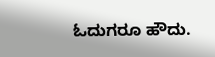ಓದುಗರೂ ಹೌದು.